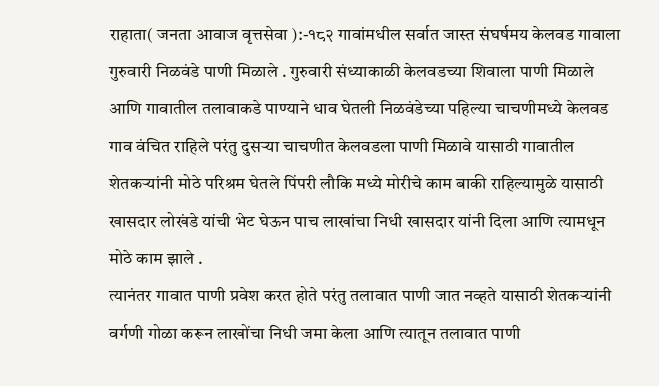राहाता( जनता आवाज वृत्तसेवा ):-१८२ गावांमधील सर्वात जास्त संघर्षमय केलवड गावाला गुरुवारी निळवंडे पाणी मिळाले . गुरुवारी संध्याकाळी केलवडच्या शिवाला पाणी मिळाले आणि गावातील तलावाकडे पाण्याने धाव घेतली निळवंडेच्या पहिल्या चाचणीमध्ये केलवड गाव वंचित राहिले परंतु दुसऱ्या चाचणीत केलवडला पाणी मिळावे यासाठी गावातील शेतकऱ्यांनी मोठे परिश्रम घेतले पिंपरी लौकि मध्ये मोरीचे काम बाकी राहिल्यामुळे यासाठी खासदार लोखंडे यांची भेट घेऊन पाच लाखांचा निधी खासदार यांनी दिला आणि त्यामधून मोठे काम झाले .
त्यानंतर गावात पाणी प्रवेश करत होते परंतु तलावात पाणी जात नव्हते यासाठी शेतकऱ्यांनी वर्गणी गोळा करून लाखोंचा निधी जमा केला आणि त्यातून तलावात पाणी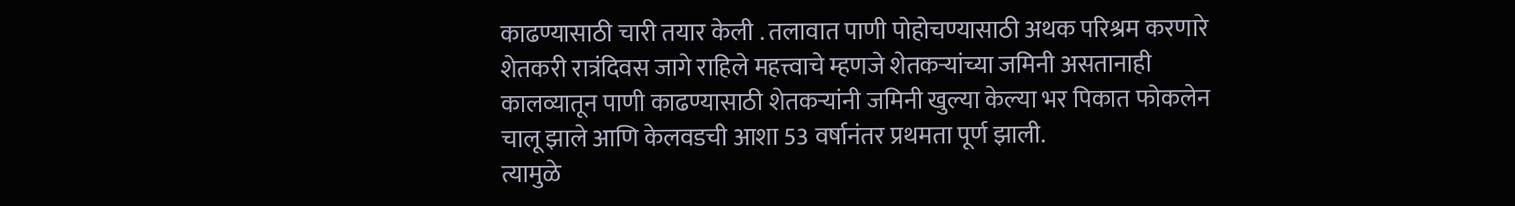काढण्यासाठी चारी तयार केली . तलावात पाणी पोहोचण्यासाठी अथक परिश्रम करणारे शेतकरी रात्रंदिवस जागे राहिले महत्त्वाचे म्हणजे शेतकऱ्यांच्या जमिनी असतानाही कालव्यातून पाणी काढण्यासाठी शेतकऱ्यांनी जमिनी खुल्या केल्या भर पिकात फोकलेन चालू झाले आणि केलवडची आशा 53 वर्षानंतर प्रथमता पूर्ण झाली.
त्यामुळे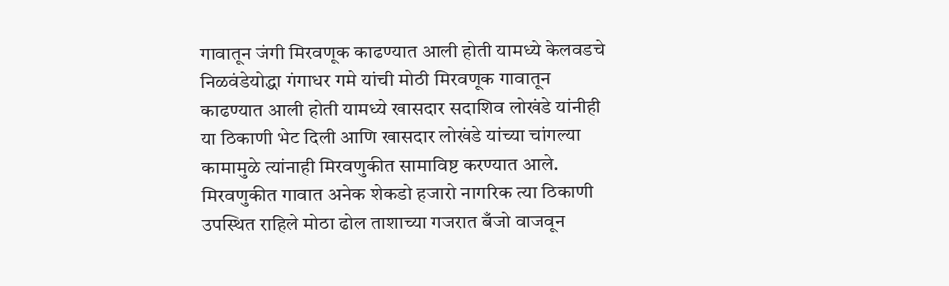गावातून जंगी मिरवणूक काढण्यात आली होती यामध्ये केलवडचे निळवंडेयोद्धा गंगाधर गमे यांची मोठी मिरवणूक गावातून काढण्यात आली होती यामध्ये खासदार सदाशिव लोखंडे यांनीही या ठिकाणी भेट दिली आणि खासदार लोखंडे यांच्या चांगल्या कामामुळे त्यांनाही मिरवणुकीत सामाविष्ट करण्यात आले. मिरवणुकीत गावात अनेक शेकडो हजारो नागरिक त्या ठिकाणी उपस्थित राहिले मोठा ढोल ताशाच्या गजरात बँजो वाजवून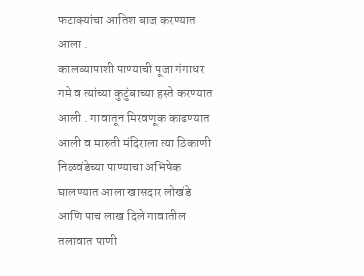फटाक्यांचा आतिश बाज करण्यात आला .
कालव्यापाशी पाण्याची पूजा गंगाधर गमे व त्यांच्या कुटुंबाच्या हस्ते करण्यात आली . गावातून मिरवणूक काढण्यात आली व मारुती मंदिराला त्या ठिकाणी निळवंडेच्या पाण्याचा अभिषेक घालण्यात आला खासदार लोखंडे आणि पाच लाख दिले गावातील तलावात पाणी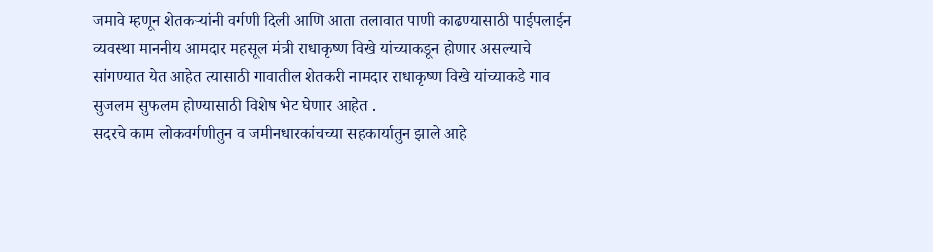जमावे म्हणून शेतकऱ्यांनी वर्गणी दिली आणि आता तलावात पाणी काढण्यासाठी पाईपलाईन व्यवस्था माननीय आमदार महसूल मंत्री राधाकृष्ण विखे यांच्याकडून होणार असल्याचे सांगण्यात येत आहेत त्यासाठी गावातील शेतकरी नामदार राधाकृष्ण विखे यांच्याकडे गाव सुजलम सुफलम होण्यासाठी विशेष भेट घेणार आहेत .
सदरचे काम लोकवर्गणीतुन व जमीनधारकांचच्या सहकार्यातुन झाले आहे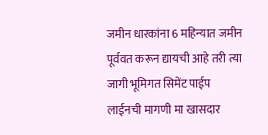जमीन धारकांना 6 महिन्यात जमीन पूर्ववत करून द्यायची आहे तरी त्या जागी भूमिगत सिमेंट पाईप लाईनची मागणी मा खासदार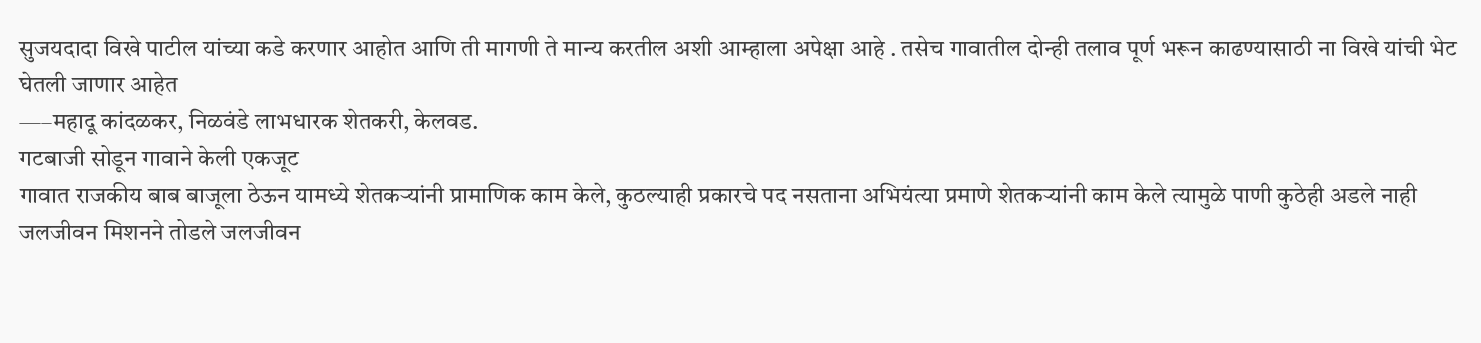सुजयदादा विखे पाटील यांच्या कडे करणार आहोत आणि ती मागणी ते मान्य करतील अशी आम्हाला अपेक्षा आहे . तसेच गावातील दोन्ही तलाव पूर्ण भरून काढण्यासाठी ना विखे यांची भेट घेतली जाणार आहेत
—–महादू कांदळकर, निळवंडे लाभधारक शेतकरी, केलवड.
गटबाजी सोडून गावाने केली एकजूट
गावात राजकीय बाब बाजूला ठेऊन यामध्ये शेतकऱ्यांनी प्रामाणिक काम केले, कुठल्याही प्रकारचे पद नसताना अभियंत्या प्रमाणे शेतकऱ्यांनी काम केले त्यामुळे पाणी कुठेही अडले नाही
जलजीवन मिशनने तोडले जलजीवन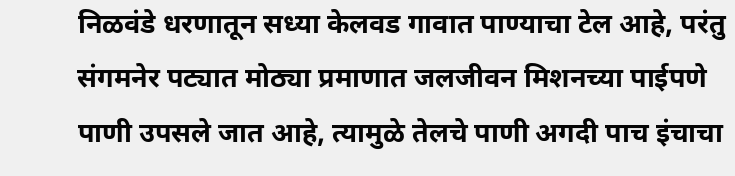निळवंडे धरणातून सध्या केलवड गावात पाण्याचा टेल आहे, परंतु संगमनेर पट्यात मोठ्या प्रमाणात जलजीवन मिशनच्या पाईपणे पाणी उपसले जात आहे, त्यामुळे तेलचे पाणी अगदी पाच इंचाचा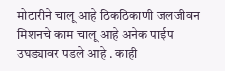मोटारीने चालू आहे ठिकठिकाणी जलजीवन मिशनचे काम चालू आहे अनेक पाईप उघड्यावर पडले आहे . काही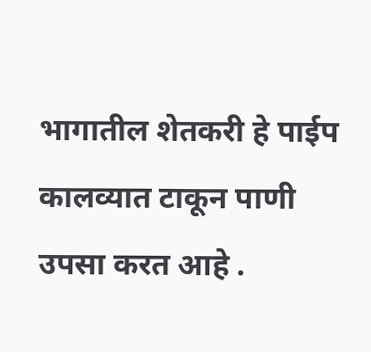भागातील शेतकरी हे पाईप कालव्यात टाकून पाणी उपसा करत आहे .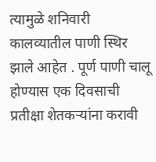त्यामुळे शनिवारी कालव्यातील पाणी स्थिर झाले आहेत . पूर्ण पाणी चालू होण्यास एक दिवसाची प्रतीक्षा शेतकऱ्यांना करावी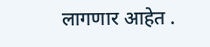लागणार आहेत .